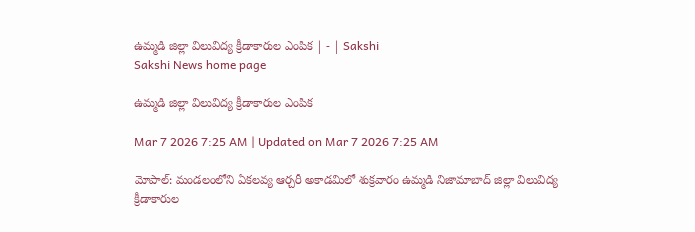ఉమ్మడి జిల్లా విలువిద్య క్రీడాకారుల ఎంపిక | - | Sakshi
Sakshi News home page

ఉమ్మడి జిల్లా విలువిద్య క్రీడాకారుల ఎంపిక

Mar 7 2026 7:25 AM | Updated on Mar 7 2026 7:25 AM

మోపాల్‌: మండలంలోని ఏకలవ్య ఆర్చరీ అకాడమిలో శుక్రవారం ఉమ్మడి నిజామాబాద్‌ జిల్లా విలువిద్య క్రీడాకారుల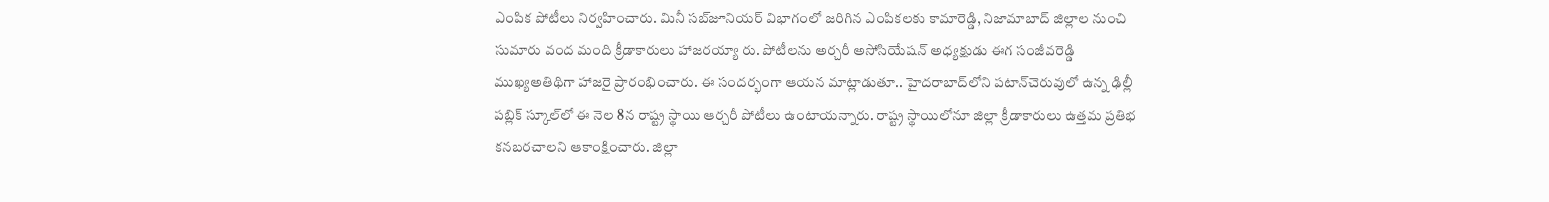ఎంపిక పోటీలు నిర్వహించారు. మినీ సబ్‌జూనియర్‌ విభాగంలో జరిగిన ఎంపికలకు కామారెడ్డి, నిజామాబాద్‌ జిల్లాల నుంచి సుమారు వంద మంది క్రీడాకారులు హాజరయ్యా రు. పోటీలను అర్చరీ అసోసియేషన్‌ అధ్యక్షుడు ఈగ సంజీవరెడ్డి ముఖ్యఅతిథిగా హాజరై ప్రారంభించారు. ఈ సందర్భంగా ఆయన మాట్లాడుతూ.. హైదరాబాద్‌లోని పటాన్‌చెరువులో ఉన్న ఢిల్లీ పబ్లిక్‌ స్కూల్‌లో ఈ నెల 8న రాష్ట్ర స్థాయి ఆర్చరీ పోటీలు ఉంటాయన్నారు. రాష్ట్ర స్థాయిలోనూ జిల్లా క్రీడాకారులు ఉత్తమ ప్రతిభ కనబరచాలని ఆకాంక్షించారు. జిల్లా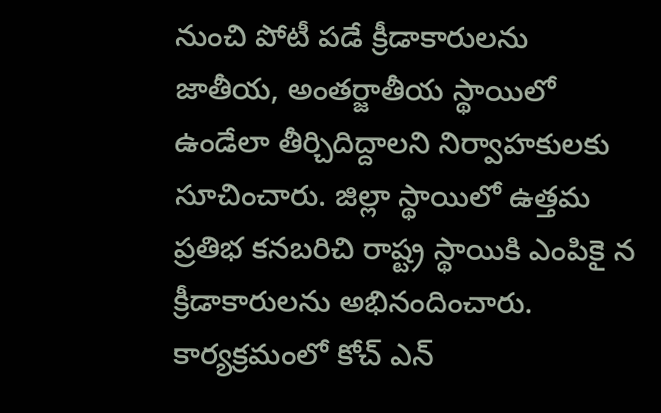నుంచి పోటీ పడే క్రీడాకారులను జాతీయ, అంతర్జాతీయ స్థాయిలో ఉండేలా తీర్చిదిద్దాలని నిర్వాహకులకు సూచించారు. జిల్లా స్థాయిలో ఉత్తమ ప్రతిభ కనబరిచి రాష్ట్ర స్థాయికి ఎంపికై న క్రీడాకారులను అభినందించారు. కార్యక్రమంలో కోచ్‌ ఎన్‌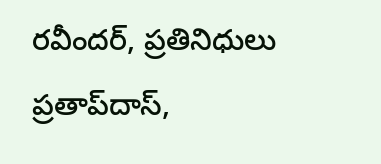రవీందర్‌, ప్రతినిధులు ప్రతాప్‌దాస్‌,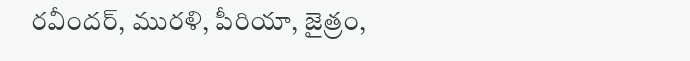రవీందర్‌, మురళి, పీరియా, జైత్రం,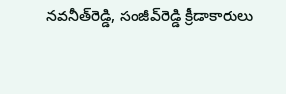నవనీత్‌రెడ్డి, సంజీవ్‌రెడ్డి క్రీడాకారులు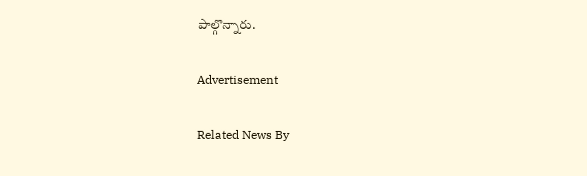పాల్గొన్నారు.

Advertisement

Related News By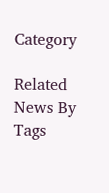Category

Related News By Tags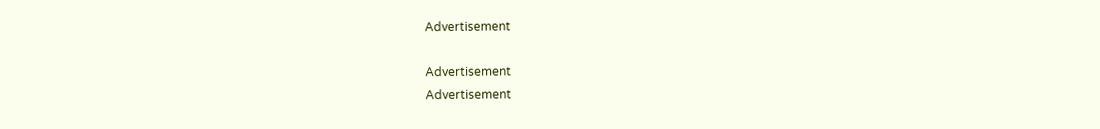Advertisement

Advertisement
Advertisement